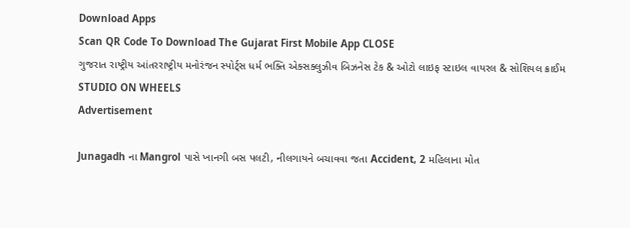Download Apps
Scan QR Code To Download The Gujarat First Mobile App CLOSE
ગુજરાત રાષ્ટ્રીય આંતરરાષ્ટ્રીય મનોરંજન સ્પોર્ટ્સ ધર્મ ભક્તિ એક્સક્લુઝીવ બિઝનેસ ટેક & ઓટો લાઇફ સ્ટાઇલ વાયરલ & સોશિયલ ક્રાઈમ STUDIO ON WHEELS
Advertisement

Junagadh ના Mangrol પાસે ખાનગી બસ પલટી, નીલગાયને બચાવવા જતા Accident, 2 મહિલાના મોત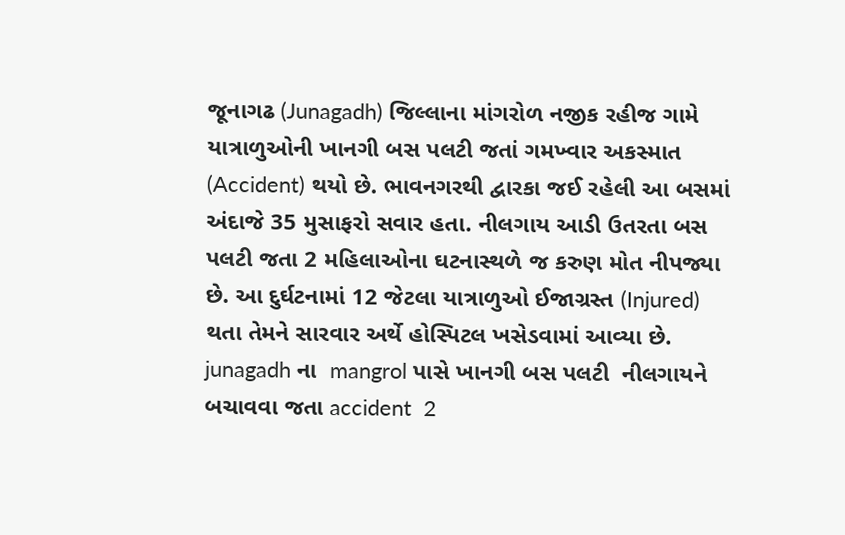જૂનાગઢ (Junagadh) જિલ્લાના માંગરોળ નજીક રહીજ ગામે યાત્રાળુઓની ખાનગી બસ પલટી જતાં ગમખ્વાર અકસ્માત (Accident) થયો છે. ભાવનગરથી દ્વારકા જઈ રહેલી આ બસમાં અંદાજે 35 મુસાફરો સવાર હતા. નીલગાય આડી ઉતરતા બસ પલટી જતા 2 મહિલાઓના ઘટનાસ્થળે જ કરુણ મોત નીપજ્યા છે. આ દુર્ઘટનામાં 12 જેટલા યાત્રાળુઓ ઈજાગ્રસ્ત (Injured) થતા તેમને સારવાર અર્થે હોસ્પિટલ ખસેડવામાં આવ્યા છે.
junagadh ના  mangrol પાસે ખાનગી બસ પલટી  નીલગાયને બચાવવા જતા accident  2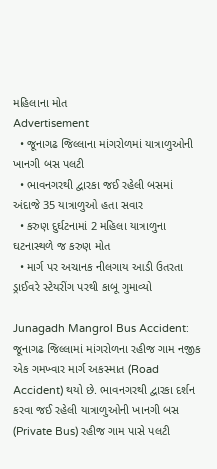મહિલાના મોત
Advertisement
  • જૂનાગઢ જિલ્લાના માંગરોળમાં યાત્રાળુઓની ખાનગી બસ પલટી
  • ભાવનગરથી દ્વારકા જઈ રહેલી બસમાં અંદાજે 35 યાત્રાળુઓ હતા સવાર
  • કરુણ દુર્ઘટનામાં 2 મહિલા યાત્રાળુના ઘટનાસ્થળે જ કરુણ મોત
  • માર્ગ પર અચાનક નીલગાય આડી ઉતરતા ડ્રાઈવરે સ્ટેયરીંગ પરથી કાબૂ ગુમાવ્યો

Junagadh Mangrol Bus Accident: જૂનાગઢ જિલ્લામાં માંગરોળના રહીજ ગામ નજીક એક ગમખ્વાર માર્ગ અકસ્માત (Road Accident) થયો છે. ભાવનગરથી દ્વારકા દર્શન કરવા જઈ રહેલી યાત્રાળુઓની ખાનગી બસ (Private Bus) રહીજ ગામ પાસે પલટી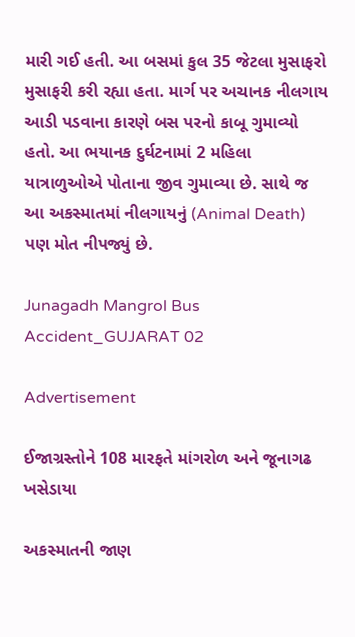મારી ગઈ હતી. આ બસમાં કુલ 35 જેટલા મુસાફરો મુસાફરી કરી રહ્યા હતા. માર્ગ પર અચાનક નીલગાય આડી પડવાના કારણે બસ પરનો કાબૂ ગુમાવ્યો હતો. આ ભયાનક દુર્ઘટનામાં 2 મહિલા યાત્રાળુઓએ પોતાના જીવ ગુમાવ્યા છે. સાથે જ આ અકસ્માતમાં નીલગાયનું (Animal Death) પણ મોત નીપજ્યું છે.

Junagadh Mangrol Bus Accident_GUJARAT 02

Advertisement

ઈજાગ્રસ્તોને 108 મારફતે માંગરોળ અને જૂનાગઢ ખસેડાયા

અકસ્માતની જાણ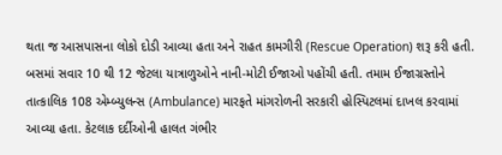થતા જ આસપાસના લોકો દોડી આવ્યા હતા અને રાહત કામગીરી (Rescue Operation) શરૂ કરી હતી. બસમાં સવાર 10 થી 12 જેટલા યાત્રાળુઓને નાની-મોટી ઈજાઓ પહોંચી હતી. તમામ ઈજાગ્રસ્તોને તાત્કાલિક 108 એમ્બ્યુલન્સ (Ambulance) મારફતે માંગરોળની સરકારી હોસ્પિટલમાં દાખલ કરવામાં આવ્યા હતા. કેટલાક દર્દીઓની હાલત ગંભીર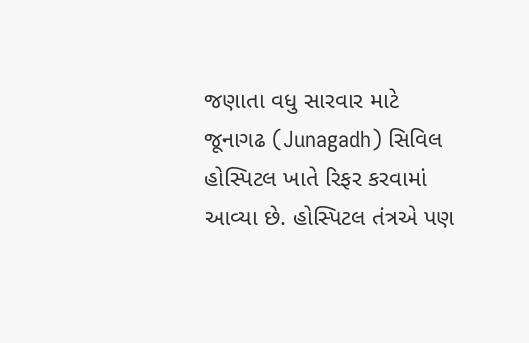જણાતા વધુ સારવાર માટે જૂનાગઢ (Junagadh) સિવિલ હોસ્પિટલ ખાતે રિફર કરવામાં આવ્યા છે. હોસ્પિટલ તંત્રએ પણ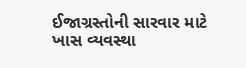ઈજાગ્રસ્તોની સારવાર માટે ખાસ વ્યવસ્થા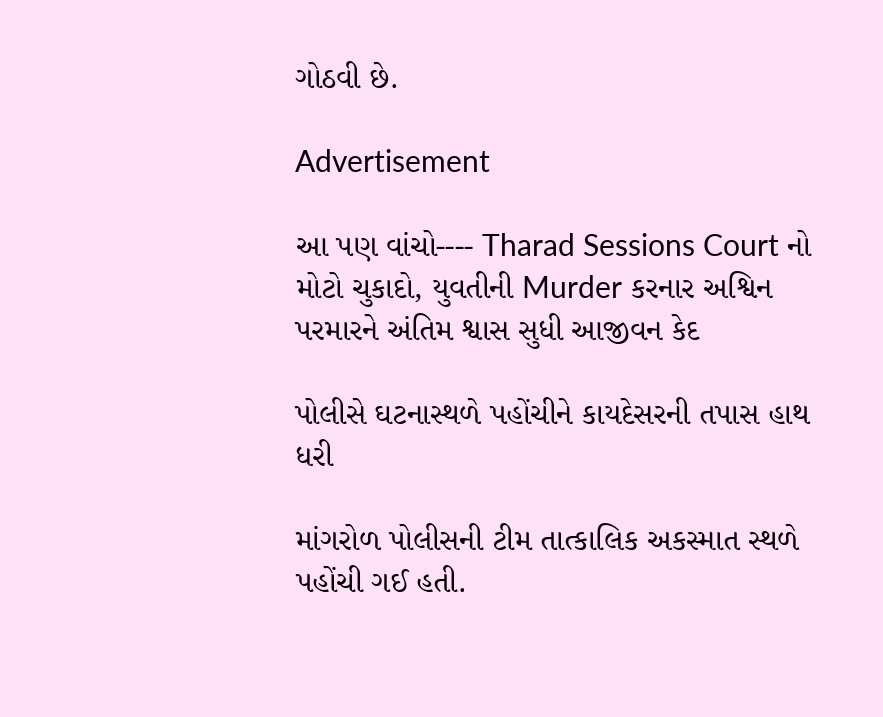ગોઠવી છે.

Advertisement

આ પણ વાંચો---- Tharad Sessions Court નો મોટો ચુકાદો, યુવતીની Murder કરનાર અશ્વિન પરમારને અંતિમ શ્વાસ સુધી આજીવન કેદ

પોલીસે ઘટનાસ્થળે પહોંચીને કાયદેસરની તપાસ હાથ ધરી

માંગરોળ પોલીસની ટીમ તાત્કાલિક અકસ્માત સ્થળે પહોંચી ગઈ હતી.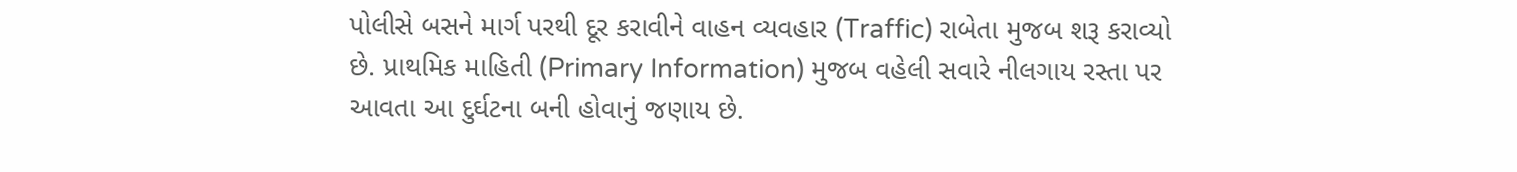પોલીસે બસને માર્ગ પરથી દૂર કરાવીને વાહન વ્યવહાર (Traffic) રાબેતા મુજબ શરૂ કરાવ્યો છે. પ્રાથમિક માહિતી (Primary Information) મુજબ વહેલી સવારે નીલગાય રસ્તા પર આવતા આ દુર્ઘટના બની હોવાનું જણાય છે.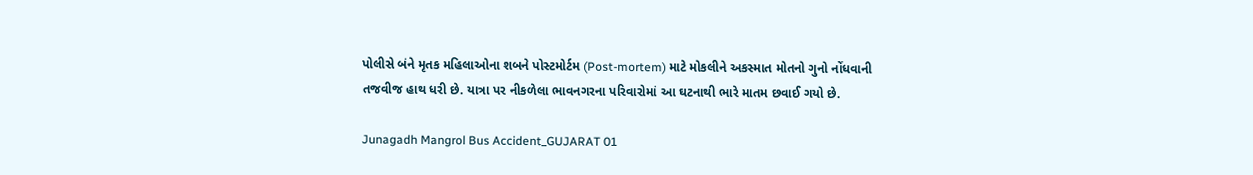પોલીસે બંને મૃતક મહિલાઓના શબને પોસ્ટમોર્ટમ (Post-mortem) માટે મોકલીને અકસ્માત મોતનો ગુનો નોંધવાની તજવીજ હાથ ધરી છે. યાત્રા પર નીકળેલા ભાવનગરના પરિવારોમાં આ ઘટનાથી ભારે માતમ છવાઈ ગયો છે.

Junagadh Mangrol Bus Accident_GUJARAT 01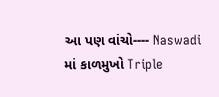આ પણ વાંચો---- Naswadi માં કાળમુખો Triple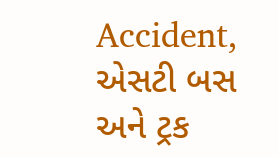Accident, એસટી બસ અને ટ્રક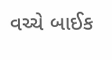વચ્ચે બાઈક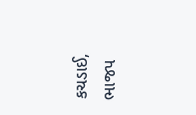કચડાઈ, ભાજપ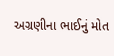અગ્રણીના ભાઈનું મોત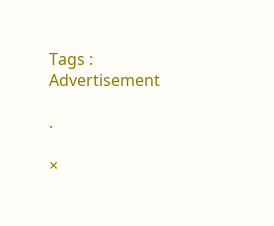Tags :
Advertisement

.

×